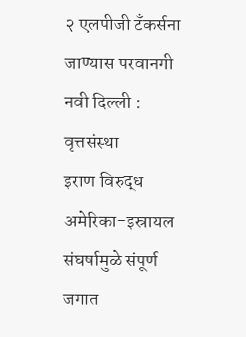२ एलपीजी टँकर्सना जाण्यास परवानगी
नवी दिल्ली : वृत्तसंस्था
इराण विरुद्ध अमेरिका-इस्रायल संघर्षामुळे संपूर्ण जगात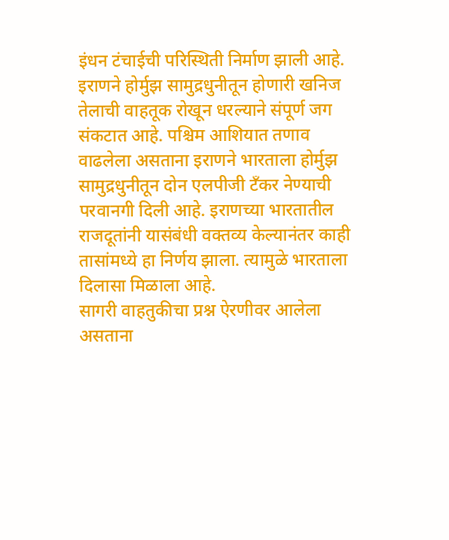इंधन टंचाईची परिस्थिती निर्माण झाली आहे. इराणने होर्मुझ सामुद्रधुनीतून होणारी खनिज तेलाची वाहतूक रोखून धरल्याने संपूर्ण जग संकटात आहे. पश्चिम आशियात तणाव वाढलेला असताना इराणने भारताला होर्मुझ सामुद्रधुनीतून दोन एलपीजी टँकर नेण्याची परवानगी दिली आहे. इराणच्या भारतातील राजदूतांनी यासंबंधी वक्तव्य केल्यानंतर काही तासांमध्ये हा निर्णय झाला. त्यामुळे भारताला दिलासा मिळाला आहे.
सागरी वाहतुकीचा प्रश्न ऐरणीवर आलेला असताना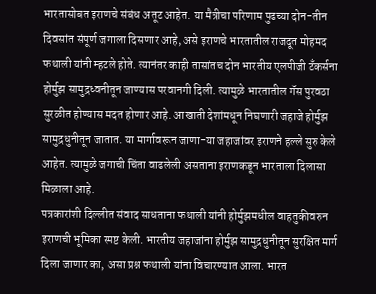भारतासोबत इराणचे संबंध अतूट आहेत. या मैत्रीचा परिणाम पुढच्या दोन-तीन दिवसांत संपूर्ण जगाला दिसणार आहे, असे इराणचे भारतातील राजदूत मोहमद फथाली यांनी म्हटले होते. त्यानंतर काही तासांतच दोन भारतीय एलपीजी टँकर्सना होर्मुझ सामुद्रध्वनीतून जाण्यास परवानगी दिली. त्यामुळे भारतातील गॅस पुरवठा सुरळीत होण्यास मदत होणार आहे. आखाती देशांमधून निघणारी जहाजे होर्मुझ सामुद्रधुनीतून जातात. या मार्गावरून जाणा-या जहाजांवर इराणने हल्ले सुरु केले आहेत. त्यामुळे जगाची चिंता वाढलेली असताना इराणकडून भारताला दिलासा मिळाला आहे.
पत्रकारांशी दिल्लीत संवाद साधताना फथाली यांनी होर्मुझमधील वाहतुकीवरुन इराणची भूमिका स्पष्ट केली. भारतीय जहाजांना होर्मुझ सामुद्रधुनीतून सुरक्षित मार्ग दिला जाणार का, असा प्रश्न फथाली यांना विचारण्यात आला. भारत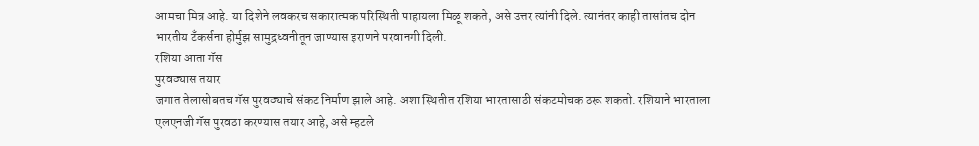आमचा मित्र आहे. या दिशेने लवकरच सकारात्मक परिस्थिती पाहायला मिळू शकते, असे उत्तर त्यांनी दिले. त्यानंतर काही तासांतच दोन भारतीय टँकर्सना होर्मुझ सामुद्रध्वनीतून जाण्यास इराणने परवानगी दिली.
रशिया आता गॅस
पुरवठ्यास तयार
जगात तेलासोबतच गॅस पुरवठ्याचे संकट निर्माण झाले आहे. अशा स्थितीत रशिया भारतासाठी संकटमोचक ठरू शकतो. रशियाने भारताला एलएनजी गॅस पुरवठा करण्यास तयार आहे, असे म्हटले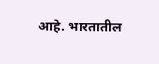आहे. भारतातील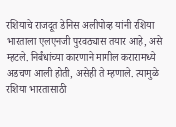रशियाचे राजदूत डेनिस अलीपोव्ह यांनी रशिया भारताला एलएनजी पुरवठ्यास तयार आहे, असे म्हटले. निर्बंधांच्या कारणाने मागील करारामध्ये अडचण आली होती, असेही ते म्हणाले. त्यामुळे रशिया भारतासाठी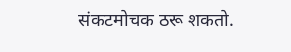संकटमोचक ठरू शकतो.